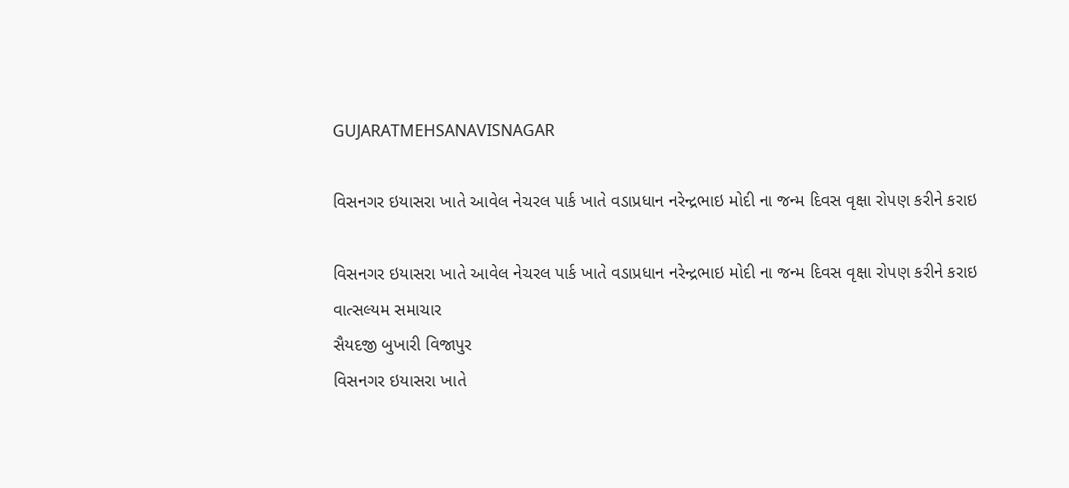GUJARATMEHSANAVISNAGAR

વિસનગર ઇયાસરા ખાતે આવેલ નેચરલ પાર્ક ખાતે વડાપ્રધાન નરેન્દ્રભાઇ મોદી ના જન્મ દિવસ વૃક્ષા રોપણ કરીને કરાઇ

વિસનગર ઇયાસરા ખાતે આવેલ નેચરલ પાર્ક ખાતે વડાપ્રધાન નરેન્દ્રભાઇ મોદી ના જન્મ દિવસ વૃક્ષા રોપણ કરીને કરાઇ
વાત્સલ્યમ સમાચાર
સૈયદજી બુખારી વિજાપુર
વિસનગર ઇયાસરા ખાતે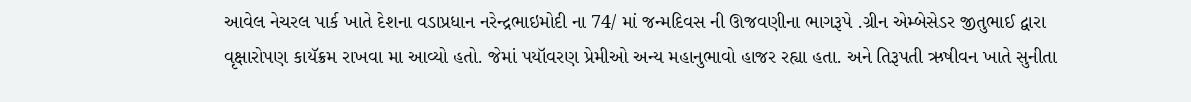આવેલ નેચરલ પાર્ક ખાતે દેશના વડાપ્રધાન નરેન્દ્રભાઇમોદી ના 74/ માં જન્મદિવસ ની ઊજવણીના ભાગરૂપે .ગ્રીન એમ્બેસેડર જીતુભાઈ દ્વારા વૃક્ષારોપણ કાયૅક્રમ રાખવા મા આવ્યો હતો. જેમાં પયૉવરણ પ્રેમીઓ અન્ય મહાનુભાવો હાજર રહ્યા હતા. અને તિરૂપતી ઋષીવન ખાતે સુનીતા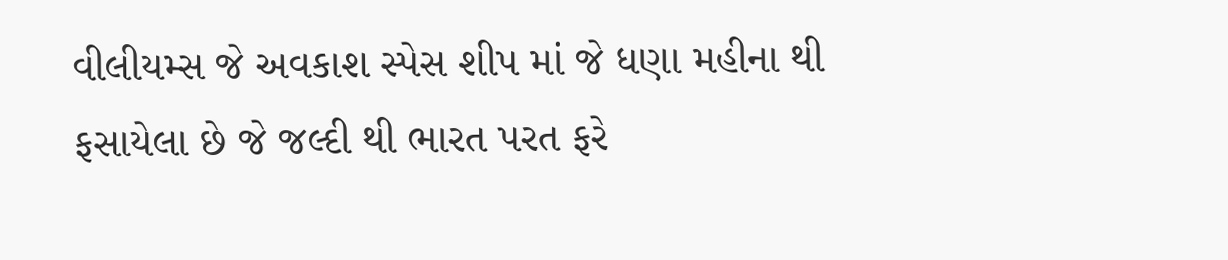વીલીયમ્સ જે અવકાશ સ્પેસ શીપ માં જે ધણા મહીના થી ફસાયેલા છે જે જલ્દી થી ભારત પરત ફરે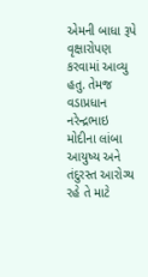એમની બાધા રૂપે વૃક્ષારોપણ કરવામાં આવ્યુ હતુ. તેમજ વડાપ્રધાન નરેન્દ્રભાઇ મોદીના લાંબા આયુષ્ય અને તંદુરસ્ત આરોગ્ય રહે તે માટે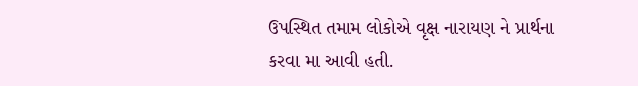ઉપસ્થિત તમામ લોકોએ વૃક્ષ નારાયણ ને પ્રાર્થના કરવા મા આવી હતી.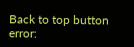Back to top button
error: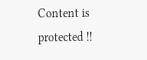Content is protected !!